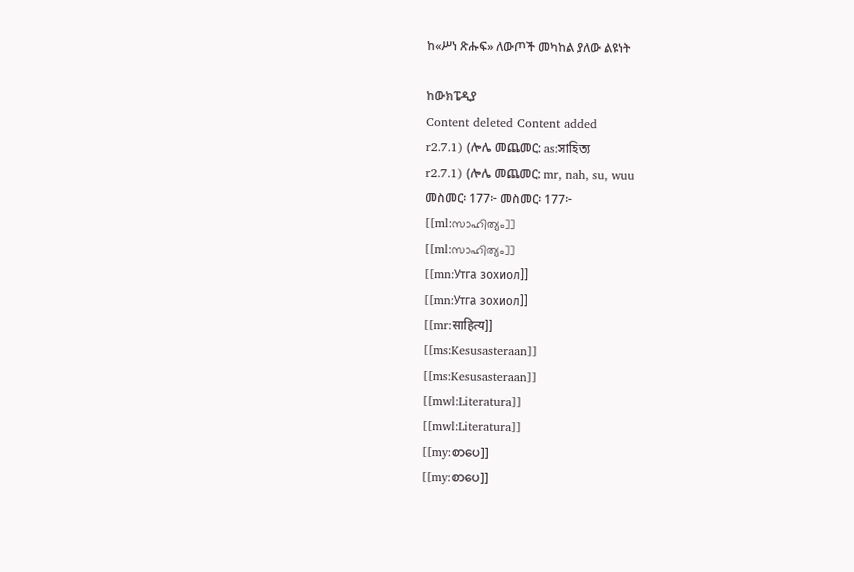ከ«ሥነ ጽሑፍ» ለውጦች መካከል ያለው ልዩነት

ከውክፔዲያ
Content deleted Content added
r2.7.1) (ሎሌ መጨመር: as:সাহিত্য
r2.7.1) (ሎሌ መጨመር: mr, nah, su, wuu
መስመር፡ 177፦ መስመር፡ 177፦
[[ml:സാഹിത്യം]]
[[ml:സാഹിത്യം]]
[[mn:Утга зохиол]]
[[mn:Утга зохиол]]
[[mr:साहित्य]]
[[ms:Kesusasteraan]]
[[ms:Kesusasteraan]]
[[mwl:Literatura]]
[[mwl:Literatura]]
[[my:စာပေ]]
[[my:စာပေ]]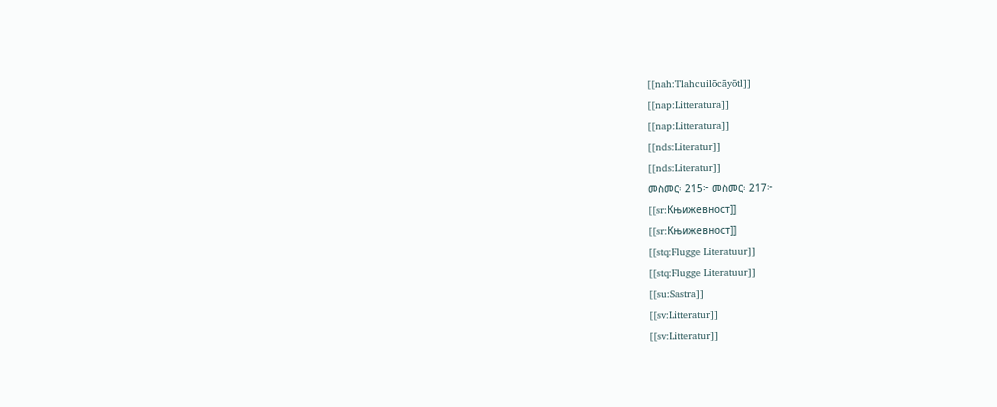[[nah:Tlahcuilōcāyōtl]]
[[nap:Litteratura]]
[[nap:Litteratura]]
[[nds:Literatur]]
[[nds:Literatur]]
መስመር፡ 215፦ መስመር፡ 217፦
[[sr:Књижевност]]
[[sr:Књижевност]]
[[stq:Flugge Literatuur]]
[[stq:Flugge Literatuur]]
[[su:Sastra]]
[[sv:Litteratur]]
[[sv:Litteratur]]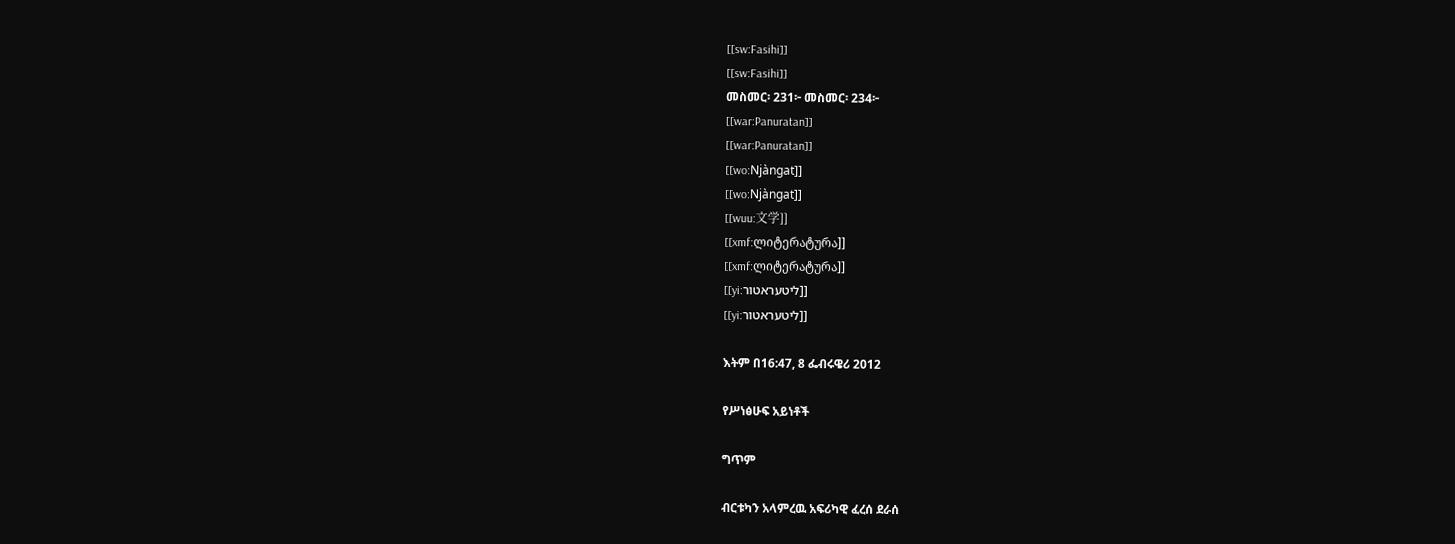[[sw:Fasihi]]
[[sw:Fasihi]]
መስመር፡ 231፦ መስመር፡ 234፦
[[war:Panuratan]]
[[war:Panuratan]]
[[wo:Njàngat]]
[[wo:Njàngat]]
[[wuu:文学]]
[[xmf:ლიტერატურა]]
[[xmf:ლიტერატურა]]
[[yi:ליטעראטור]]
[[yi:ליטעראטור]]

እትም በ16:47, 8 ፌብሩዌሪ 2012

የሥነፅሁፍ አይነቶች

ግጥም

ብርቱካን አላምረዉ አፍሪካዊ ፈረሰ ደራሰ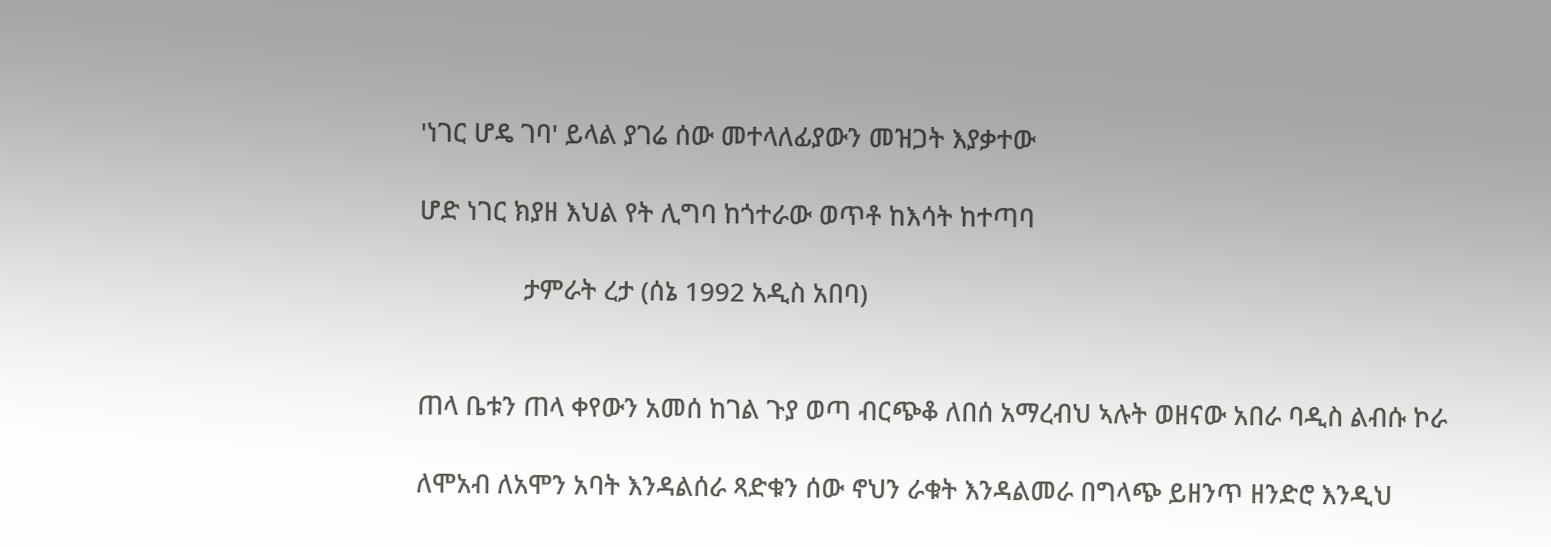'ነገር ሆዴ ገባ' ይላል ያገሬ ሰው መተላለፊያውን መዝጋት እያቃተው

ሆድ ነገር ክያዘ እህል የት ሊግባ ከጎተራው ወጥቶ ከእሳት ከተጣባ

               ታምራት ረታ (ሰኔ 1992 አዲስ አበባ)


ጠላ ቤቱን ጠላ ቀየውን አመሰ ከገል ጉያ ወጣ ብርጭቆ ለበሰ አማረብህ ኣሉት ወዘናው አበራ ባዲስ ልብሱ ኮራ

ለሞአብ ለአሞን አባት እንዳልሰራ ጻድቁን ሰው ኖህን ራቁት እንዳልመራ በግላጭ ይዘንጥ ዘንድሮ እንዲህ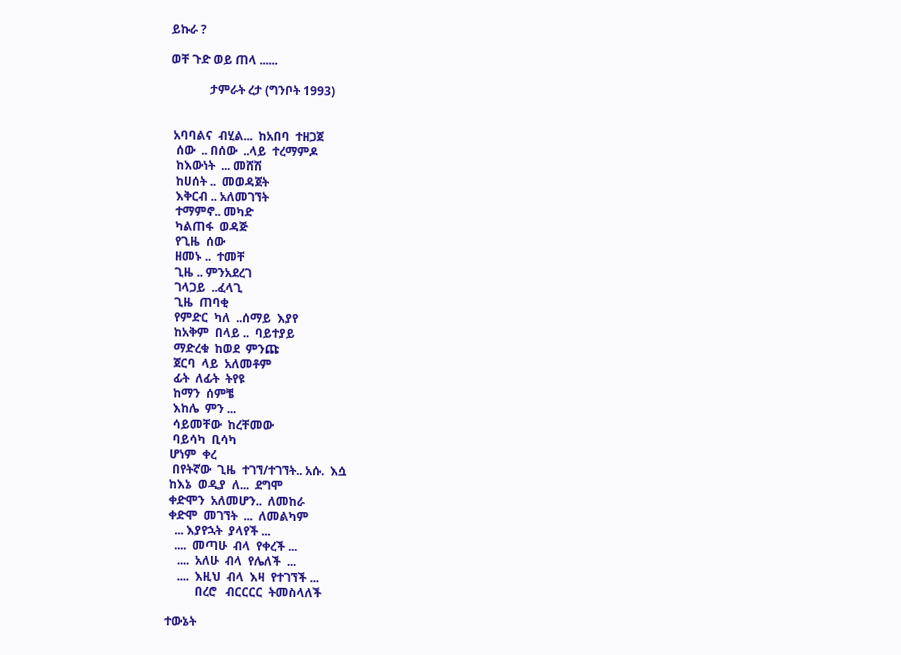ይኩራ ?

ወቸ ጉድ ወይ ጠላ ......

             ታምራት ረታ (ግንቦት 1993)


 አባባልና  ብሂል...  ከአበባ  ተዘጋጀ
  ሰው  .. በሰው  ..ላይ  ተረማምዶ
  ከእውነት  ... መሸሽ
  ከሀሰት ..  መወዳጀት
  እቅርብ .. አለመገኘት
  ተማምኖ.. መካድ
  ካልጠፋ  ወዳጅ
  የጊዜ  ሰው
  ዘመኑ ..  ተመቸ
  ጊዜ .. ምንአደረገ
  ገላጋይ  ..ፈላጊ
  ጊዜ  ጠባቂ
  የምድር  ካለ  ..ሰማይ  እያየ
  ከአቅም  በላይ ..  ባይተያይ
  ማድረቁ  ከወደ  ምንጩ
  ጀርባ  ላይ  አለመቶም
  ፊት  ለፊት  ትየዩ
  ከማን  ሰምቼ
  እከሌ  ምን ...
  ሳይመቸው  ከረቸመው
  ባይሳካ  ቢሳካ
 ሆነም  ቀረ
  በየትኛው  ጊዜ  ተገኘ/ተገኘት.. አሱ.  እሷ
 ከእኔ  ወዲያ  ለ...  ደግሞ
 ቀድሞን  አለመሆን..  ለመከራ
 ቀድሞ  መገኘት  ...  ለመልካም
   ... እያየኋት  ያላየች ...
   ....  መጣሁ  ብላ  የቀረች ...
    ....  አለሁ  ብላ  የሌለች  ...
    ....  እዚህ  ብላ  እዛ  የተገኘች ...
          በረሮ   ብርርርር  ትመስላለች

ተውኔት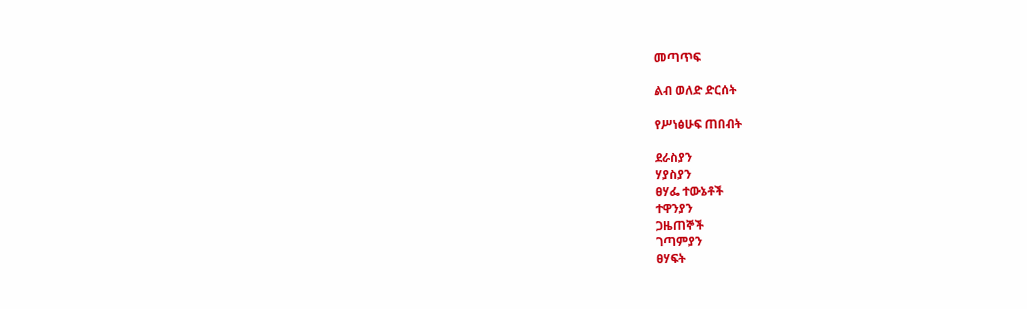መጣጥፍ

ልብ ወለድ ድርሰት

የሥነፅሁፍ ጠበብት

ደራስያን
ሃያስያን
ፀሃፌ ተውኔቶች
ተዋንያን
ጋዜጠኞች
ገጣምያን
ፀሃፍት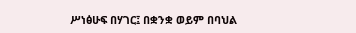ሥነፅሁፍ በሃገር፤ በቋንቋ ወይም በባህል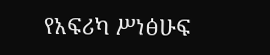የአፍሪካ ሥነፅሁፍ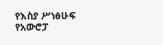የእስያ ሥነፅሁፍ
የአውሮፓ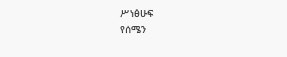ሥነፅሁፍ
የሰሜን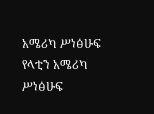አሜሪካ ሥነፅሁፍ
የላቲን አሜሪካ ሥነፅሁፍ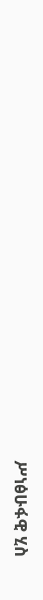ሥነፅሁፋዊ ሂስ